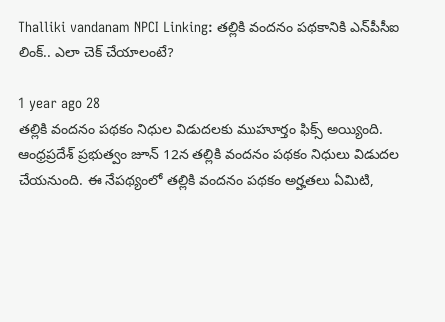Thalliki vandanam NPCI Linking: తల్లికి వందనం పథకానికి ఎన్‌పీసీఐ లింక్.. ఎలా చెక్ చేయాలంటే?

1 year ago 28
తల్లికి వందనం పథకం నిధుల విడుదలకు ముహూర్తం ఫిక్స్ అయ్యింది. ఆంధ్రప్రదేశ్ ప్రభుత్వం జూన్ 12న తల్లికి వందనం పథకం నిధులు విడుదల చేయనుంది. ఈ నేపథ్యంలో తల్లికి వందనం పథకం అర్హతలు ఏమిటి,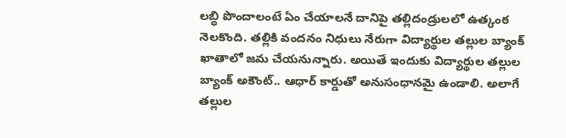లబ్ధి పొందాలంటే ఏం చేయాలనే దానిపై తల్లిదండ్రులలో ఉత్కంఠ నెలకొంది. తల్లికి వందనం నిధులు నేరుగా విద్యార్థుల తల్లుల బ్యాంక్ ఖాతాలో జమ చేయనున్నారు. అయితే ఇందుకు విద్యార్థుల తల్లుల బ్యాంక్ అకౌంట్.. ఆధార్‌ కార్డుతో అనుసంధానమై ఉండాలి. అలాగే తల్లుల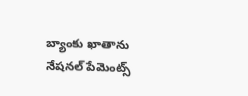బ్యాంకు ఖాతాను నేషనల్ పేమెంట్స్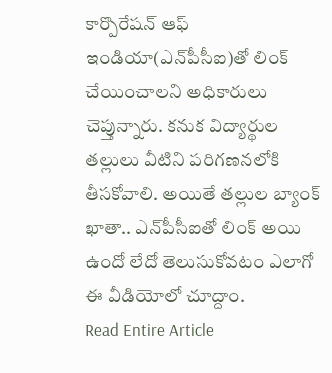కార్పొరేషన్‌ ఆఫ్ ఇండియా(ఎన్‌పీసీఐ)తో లింక్ చేయించాలని అధికారులు చెప్తున్నారు. కనుక విద్యార్థుల తల్లులు వీటిని పరిగణనలోకి తీసకోవాలి. అయితే తల్లుల బ్యాంక్ ఖాతా.. ఎన్‌పీసీఐతో లింక్ అయి ఉందో లేదో తెలుసుకోవటం ఎలాగో ఈ వీడియోలో చూద్దాం.
Read Entire Article